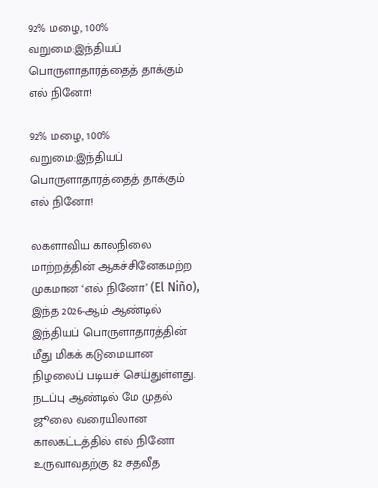92% மழை, 100% வறுமை:இந்தியப் பொருளாதாரத்தைத் தாக்கும் எல் நினோ!

92% மழை, 100% வறுமை:இந்தியப் பொருளாதாரத்தைத் தாக்கும் எல் நினோ!

லகளாவிய காலநிலை மாற்றத்தின் ஆகச்சினேகமற்ற முகமான ‘எல் நினோ’ (El Niño), இந்த 2026-ஆம் ஆண்டில் இந்தியப் பொருளாதாரத்தின் மீது மிகக் கடுமையான நிழலைப் படியச் செய்துள்ளது. நடப்பு ஆண்டில் மே முதல் ஜூலை வரையிலான காலகட்டத்தில் எல் நினோ உருவாவதற்கு 82 சதவீத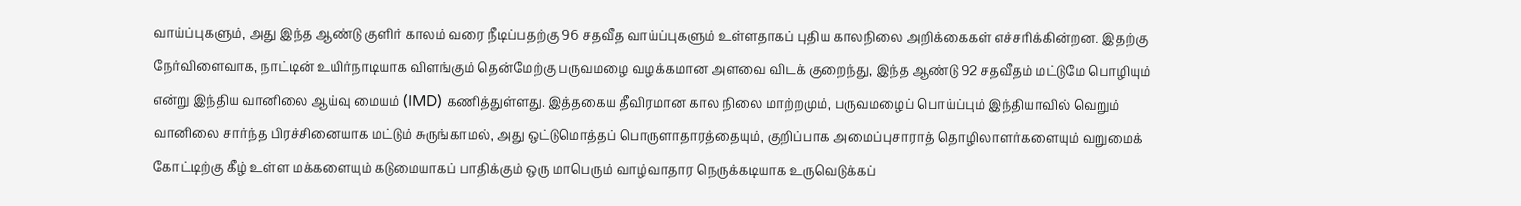வாய்ப்புகளும், அது இந்த ஆண்டு குளிர் காலம் வரை நீடிப்பதற்கு 96 சதவீத வாய்ப்புகளும் உள்ளதாகப் புதிய காலநிலை அறிக்கைகள் எச்சரிக்கின்றன. இதற்கு நேர்விளைவாக, நாட்டின் உயிர்நாடியாக விளங்கும் தென்மேற்கு பருவமழை வழக்கமான அளவை விடக் குறைந்து, இந்த ஆண்டு 92 சதவீதம் மட்டுமே பொழியும் என்று இந்திய வானிலை ஆய்வு மையம் (IMD) கணித்துள்ளது. இத்தகைய தீவிரமான கால நிலை மாற்றமும், பருவமழைப் பொய்ப்பும் இந்தியாவில் வெறும் வானிலை சார்ந்த பிரச்சினையாக மட்டும் சுருங்காமல், அது ஒட்டுமொத்தப் பொருளாதாரத்தையும், குறிப்பாக அமைப்புசாராத் தொழிலாளர்களையும் வறுமைக் கோட்டிற்கு கீழ் உள்ள மக்களையும் கடுமையாகப் பாதிக்கும் ஒரு மாபெரும் வாழ்வாதார நெருக்கடியாக உருவெடுக்கப்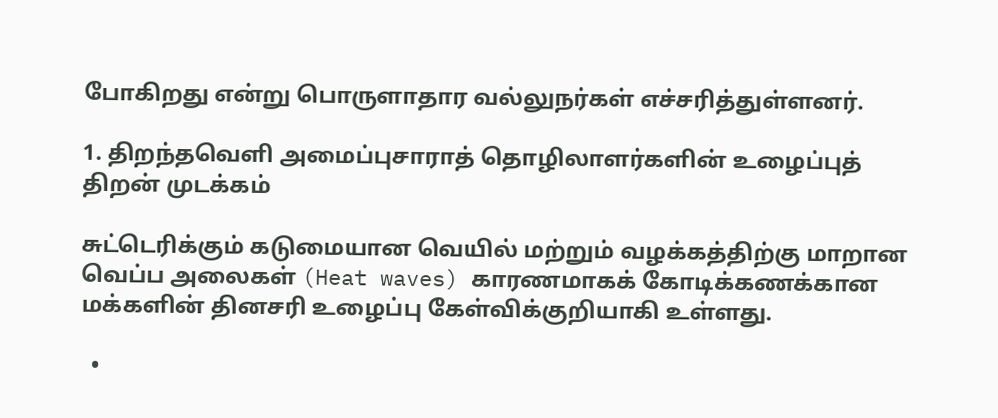போகிறது என்று பொருளாதார வல்லுநர்கள் எச்சரித்துள்ளனர்.

1. திறந்தவெளி அமைப்புசாராத் தொழிலாளர்களின் உழைப்புத் திறன் முடக்கம்

சுட்டெரிக்கும் கடுமையான வெயில் மற்றும் வழக்கத்திற்கு மாறான வெப்ப அலைகள் (Heat waves) காரணமாகக் கோடிக்கணக்கான மக்களின் தினசரி உழைப்பு கேள்விக்குறியாகி உள்ளது.

  •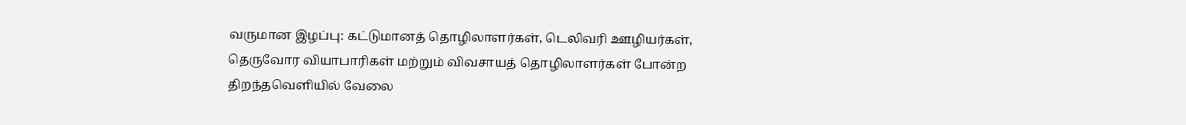வருமான இழப்பு: கட்டுமானத் தொழிலாளர்கள், டெலிவரி ஊழியர்கள், தெருவோர வியாபாரிகள் மற்றும் விவசாயத் தொழிலாளர்கள் போன்ற திறந்தவெளியில் வேலை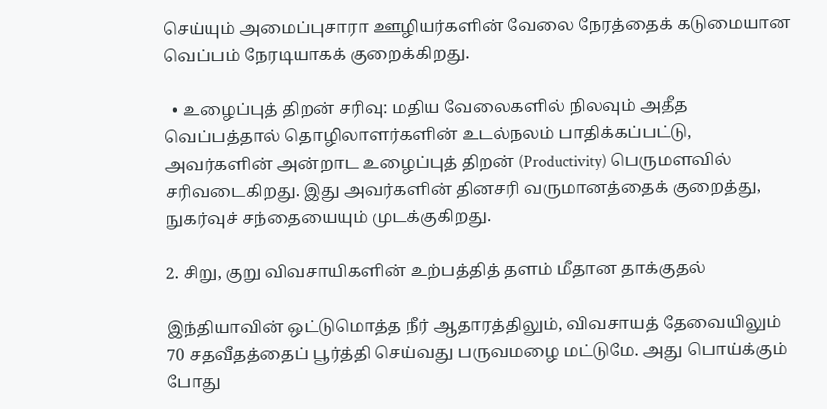செய்யும் அமைப்புசாரா ஊழியர்களின் வேலை நேரத்தைக் கடுமையான வெப்பம் நேரடியாகக் குறைக்கிறது.

  • உழைப்புத் திறன் சரிவு: மதிய வேலைகளில் நிலவும் அதீத வெப்பத்தால் தொழிலாளர்களின் உடல்நலம் பாதிக்கப்பட்டு, அவர்களின் அன்றாட உழைப்புத் திறன் (Productivity) பெருமளவில் சரிவடைகிறது. இது அவர்களின் தினசரி வருமானத்தைக் குறைத்து, நுகர்வுச் சந்தையையும் முடக்குகிறது.

2. சிறு, குறு விவசாயிகளின் உற்பத்தித் தளம் மீதான தாக்குதல்

இந்தியாவின் ஒட்டுமொத்த நீர் ஆதாரத்திலும், விவசாயத் தேவையிலும் 70 சதவீதத்தைப் பூர்த்தி செய்வது பருவமழை மட்டுமே. அது பொய்க்கும் போது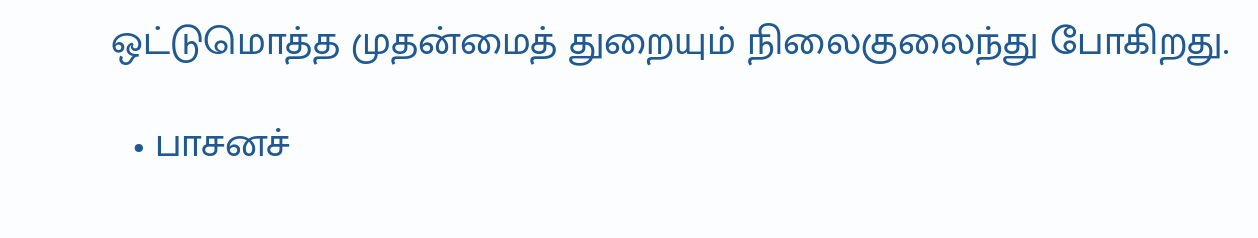ஒட்டுமொத்த முதன்மைத் துறையும் நிலைகுலைந்து போகிறது.

  • பாசனச்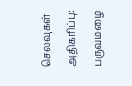செலவுகள் அதிகரிப்பு: பருவமழை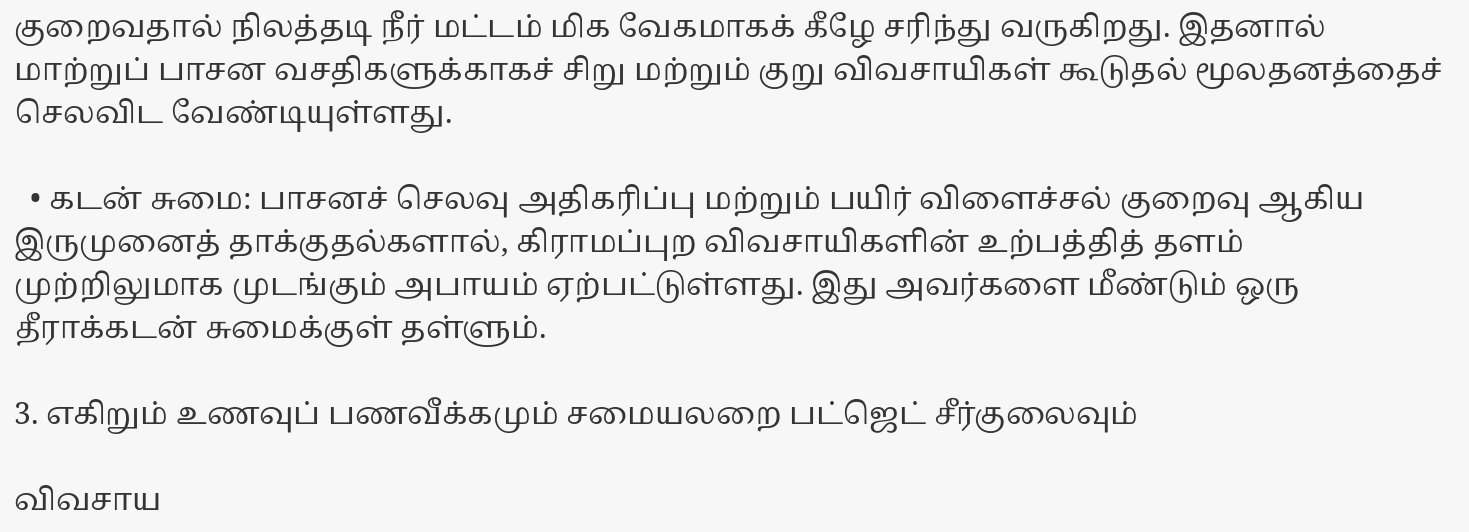குறைவதால் நிலத்தடி நீர் மட்டம் மிக வேகமாகக் கீழே சரிந்து வருகிறது. இதனால் மாற்றுப் பாசன வசதிகளுக்காகச் சிறு மற்றும் குறு விவசாயிகள் கூடுதல் மூலதனத்தைச் செலவிட வேண்டியுள்ளது.

  • கடன் சுமை: பாசனச் செலவு அதிகரிப்பு மற்றும் பயிர் விளைச்சல் குறைவு ஆகிய இருமுனைத் தாக்குதல்களால், கிராமப்புற விவசாயிகளின் உற்பத்தித் தளம் முற்றிலுமாக முடங்கும் அபாயம் ஏற்பட்டுள்ளது. இது அவர்களை மீண்டும் ஒரு தீராக்கடன் சுமைக்குள் தள்ளும்.

3. எகிறும் உணவுப் பணவீக்கமும் சமையலறை பட்ஜெட் சீர்குலைவும்

விவசாய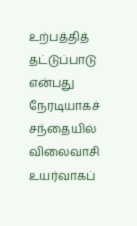உற்பத்தித் தட்டுப்பாடு என்பது நேரடியாகச் சந்தையில் விலைவாசி உயர்வாகப்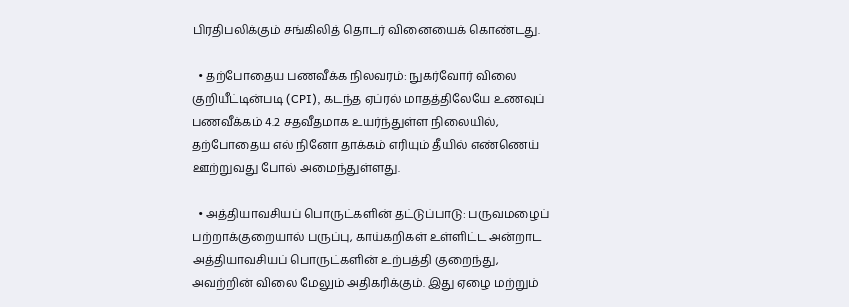பிரதிபலிக்கும் சங்கிலித் தொடர் வினையைக் கொண்டது.

  • தற்போதைய பணவீக்க நிலவரம்: நுகர்வோர் விலை குறியீட்டின்படி (CPI), கடந்த ஏப்ரல் மாதத்திலேயே உணவுப் பணவீக்கம் 4.2 சதவீதமாக உயர்ந்துள்ள நிலையில், தற்போதைய எல் நினோ தாக்கம் எரியும் தீயில் எண்ணெய் ஊற்றுவது போல் அமைந்துள்ளது.

  • அத்தியாவசியப் பொருட்களின் தட்டுப்பாடு: பருவமழைப் பற்றாக்குறையால் பருப்பு, காய்கறிகள் உள்ளிட்ட அன்றாட அத்தியாவசியப் பொருட்களின் உற்பத்தி குறைந்து, அவற்றின் விலை மேலும் அதிகரிக்கும். இது ஏழை மற்றும்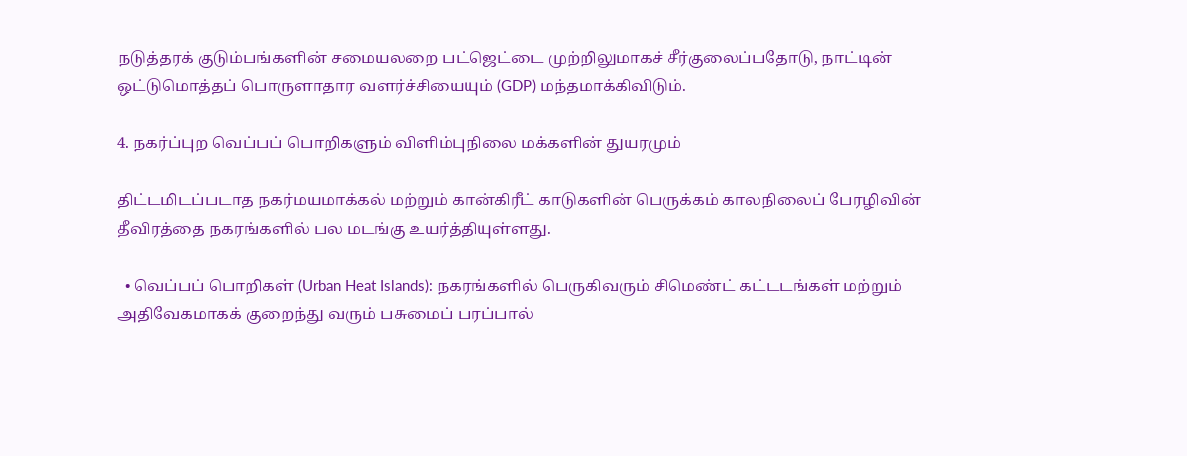நடுத்தரக் குடும்பங்களின் சமையலறை பட்ஜெட்டை முற்றிலுமாகச் சீர்குலைப்பதோடு, நாட்டின் ஒட்டுமொத்தப் பொருளாதார வளர்ச்சியையும் (GDP) மந்தமாக்கிவிடும்.

4. நகர்ப்புற வெப்பப் பொறிகளும் விளிம்புநிலை மக்களின் துயரமும்

திட்டமிடப்படாத நகர்மயமாக்கல் மற்றும் கான்கிரீட் காடுகளின் பெருக்கம் காலநிலைப் பேரழிவின் தீவிரத்தை நகரங்களில் பல மடங்கு உயர்த்தியுள்ளது.

  • வெப்பப் பொறிகள் (Urban Heat Islands): நகரங்களில் பெருகிவரும் சிமெண்ட் கட்டடங்கள் மற்றும் அதிவேகமாகக் குறைந்து வரும் பசுமைப் பரப்பால்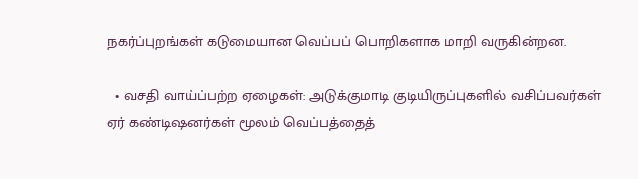நகர்ப்புறங்கள் கடுமையான வெப்பப் பொறிகளாக மாறி வருகின்றன.

  • வசதி வாய்ப்பற்ற ஏழைகள்: அடுக்குமாடி குடியிருப்புகளில் வசிப்பவர்கள் ஏர் கண்டிஷனர்கள் மூலம் வெப்பத்தைத்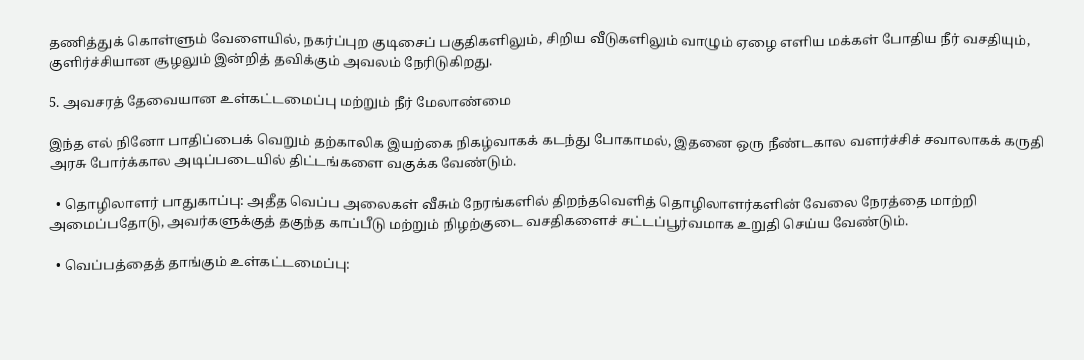தணித்துக் கொள்ளும் வேளையில், நகர்ப்புற குடிசைப் பகுதிகளிலும், சிறிய வீடுகளிலும் வாழும் ஏழை எளிய மக்கள் போதிய நீர் வசதியும், குளிர்ச்சியான சூழலும் இன்றித் தவிக்கும் அவலம் நேரிடுகிறது.

5. அவசரத் தேவையான உள்கட்டமைப்பு மற்றும் நீர் மேலாண்மை

இந்த எல் நினோ பாதிப்பைக் வெறும் தற்காலிக இயற்கை நிகழ்வாகக் கடந்து போகாமல், இதனை ஒரு நீண்டகால வளர்ச்சிச் சவாலாகக் கருதி அரசு போர்க்கால அடிப்படையில் திட்டங்களை வகுக்க வேண்டும்.

  • தொழிலாளர் பாதுகாப்பு: அதீத வெப்ப அலைகள் வீசும் நேரங்களில் திறந்தவெளித் தொழிலாளர்களின் வேலை நேரத்தை மாற்றி அமைப்பதோடு, அவர்களுக்குத் தகுந்த காப்பீடு மற்றும் நிழற்குடை வசதிகளைச் சட்டப்பூர்வமாக உறுதி செய்ய வேண்டும்.

  • வெப்பத்தைத் தாங்கும் உள்கட்டமைப்பு: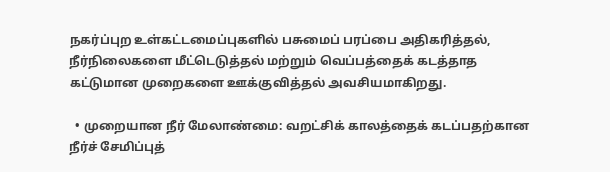நகர்ப்புற உள்கட்டமைப்புகளில் பசுமைப் பரப்பை அதிகரித்தல், நீர்நிலைகளை மீட்டெடுத்தல் மற்றும் வெப்பத்தைக் கடத்தாத கட்டுமான முறைகளை ஊக்குவித்தல் அவசியமாகிறது.

  • முறையான நீர் மேலாண்மை: வறட்சிக் காலத்தைக் கடப்பதற்கான நீர்ச் சேமிப்புத்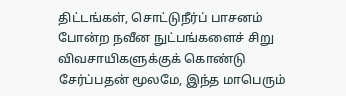திட்டங்கள், சொட்டுநீர்ப் பாசனம் போன்ற நவீன நுட்பங்களைச் சிறு விவசாயிகளுக்குக் கொண்டு சேர்ப்பதன் மூலமே, இந்த மாபெரும்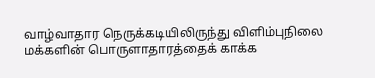வாழ்வாதார நெருக்கடியிலிருந்து விளிம்புநிலை மக்களின் பொருளாதாரத்தைக் காக்க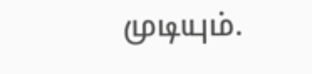முடியும்.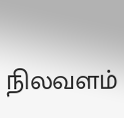நிலவளம்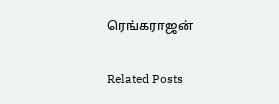ரெங்கராஜன்

Related Posts